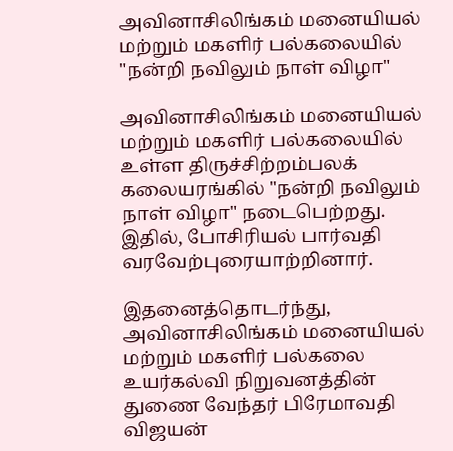அவினாசிலிங்கம் மனையியல் மற்றும் மகளிர் பல்கலையில் "நன்றி நவிலும் நாள் விழா"

அவினாசிலிங்கம் மனையியல் மற்றும் மகளிர் பல்கலையில் உள்ள திருச்சிற்றம்பலக் கலையரங்கில் "நன்றி நவிலும் நாள் விழா" நடைபெற்றது. இதில், போசிரியல் பார்வதி வரவேற்புரையாற்றினார்.

இதனைத்தொடர்ந்து, அவினாசிலிங்கம் மனையியல் மற்றும் மகளிர் பல்கலை உயர்கல்வி நிறுவனத்தின் துணை வேந்தர் பிரேமாவதி விஜயன்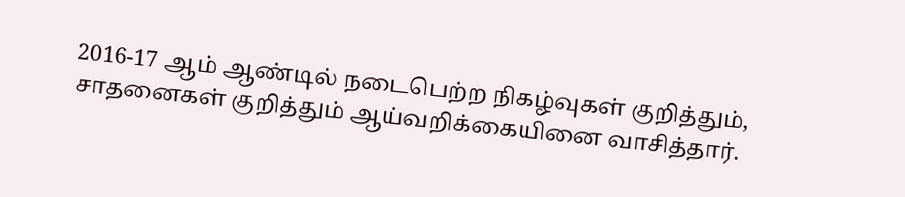2016-17 ஆம் ஆண்டில் நடைபெற்ற நிகழ்வுகள் குறித்தும், சாதனைகள் குறித்தும் ஆய்வறிக்கையினை வாசித்தார்.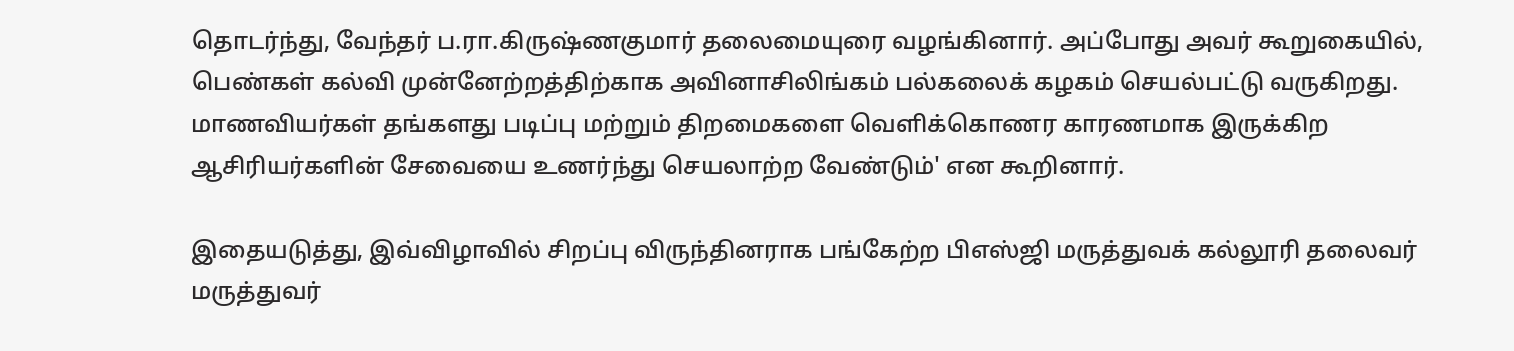தொடர்ந்து, வேந்தர் ப.ரா.கிருஷ்ணகுமார் தலைமையுரை வழங்கினார். அப்போது அவர் கூறுகையில், பெண்கள் கல்வி முன்னேற்றத்திற்காக அவினாசிலிங்கம் பல்கலைக் கழகம் செயல்பட்டு வருகிறது. மாணவியர்கள் தங்களது படிப்பு மற்றும் திறமைகளை வெளிக்கொணர காரணமாக இருக்கிற ஆசிரியர்களின் சேவையை உணர்ந்து செயலாற்ற வேண்டும்' என கூறினார்.

இதையடுத்து, இவ்விழாவில் சிறப்பு விருந்தினராக பங்கேற்ற பிஎஸ்ஜி மருத்துவக் கல்லூரி தலைவர் மருத்துவர்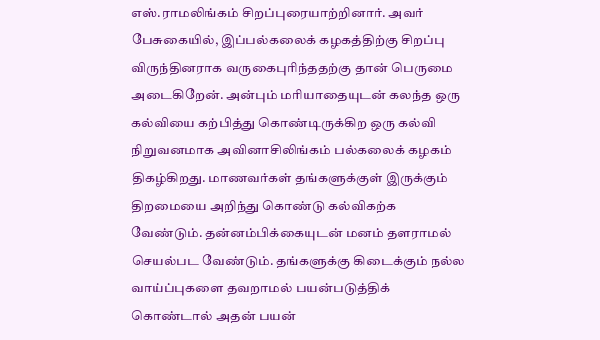எஸ்.ராமலிங்கம் சிறப்புரையாற்றினார். அவர் பேசுகையில், இப்பல்கலைக் கழகத்திற்கு சிறப்பு விருந்தினராக வருகைபுரிந்ததற்கு தான் பெருமை அடைகிறேன். அன்பும் மரியாதையுடன் கலந்த ஒரு கல்வியை கற்பித்து கொண்டிருக்கிற ஒரு கல்வி நிறுவனமாக அவினாசிலிங்கம் பல்கலைக் கழகம் திகழ்கிறது. மாணவர்கள் தங்களுக்குள் இருக்கும் திறமையை அறிந்து கொண்டு கல்விகற்க வேண்டும். தன்னம்பிக்கையுடன் மனம் தளராமல் செயல்பட வேண்டும். தங்களுக்கு கிடைக்கும் நல்ல வாய்ப்புகளை தவறாமல் பயன்படுத்திக் கொண்டால் அதன் பயன்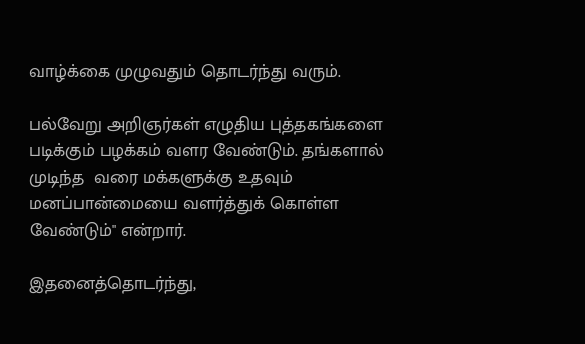வாழ்க்கை முழுவதும் தொடர்ந்து வரும்.

பல்வேறு அறிஞர்கள் எழுதிய புத்தகங்களை படிக்கும் பழக்கம் வளர வேண்டும். தங்களால் முடிந்த  வரை மக்களுக்கு உதவும் மனப்பான்மையை வளர்த்துக் கொள்ள வேண்டும்" என்றார்.

இதனைத்தொடர்ந்து,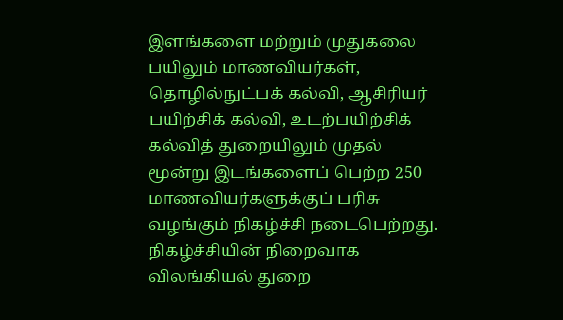இளங்களை மற்றும் முதுகலை பயிலும் மாணவியர்கள், தொழில்நுட்பக் கல்வி, ஆசிரியர் பயிற்சிக் கல்வி, உடற்பயிற்சிக் கல்வித் துறையிலும் முதல் மூன்று இடங்களைப் பெற்ற 250 மாணவியர்களுக்குப் பரிசு வழங்கும் நிகழ்ச்சி நடைபெற்றது. நிகழ்ச்சியின் நிறைவாக விலங்கியல் துறை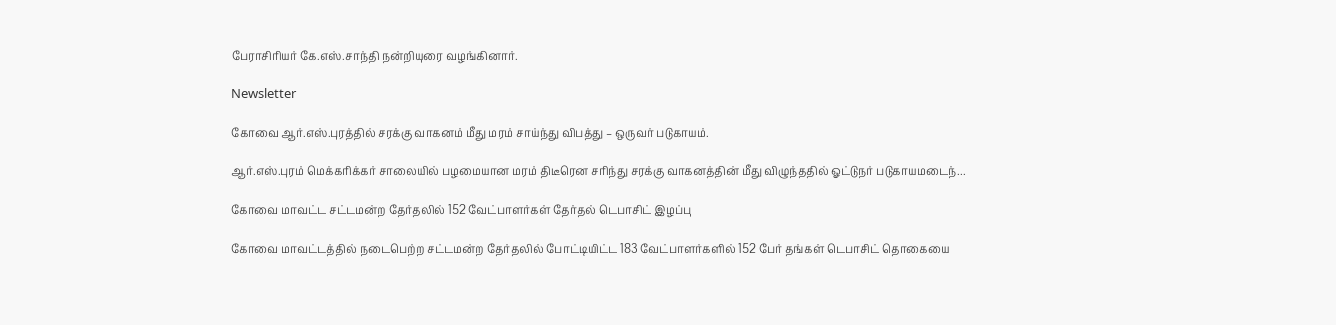பேராசிரியர் கே.எஸ்.சாந்தி நன்றியுரை வழங்கினார்.

Newsletter

கோவை ஆர்.எஸ்.புரத்தில் சரக்கு வாகனம் மீது மரம் சாய்ந்து விபத்து – ஒருவர் படுகாயம்.

ஆர்.எஸ்.புரம் மெக்கரிக்கர் சாலையில் பழமையான மரம் திடீரென சரிந்து சரக்கு வாகனத்தின் மீது விழுந்ததில் ஓட்டுநர் படுகாயமடைந்...

கோவை மாவட்ட சட்டமன்ற தேர்தலில் 152 வேட்பாளர்கள் தேர்தல் டெபாசிட் இழப்பு

கோவை மாவட்டத்தில் நடைபெற்ற சட்டமன்ற தேர்தலில் போட்டியிட்ட 183 வேட்பாளர்களில் 152 பேர் தங்கள் டெபாசிட் தொகையை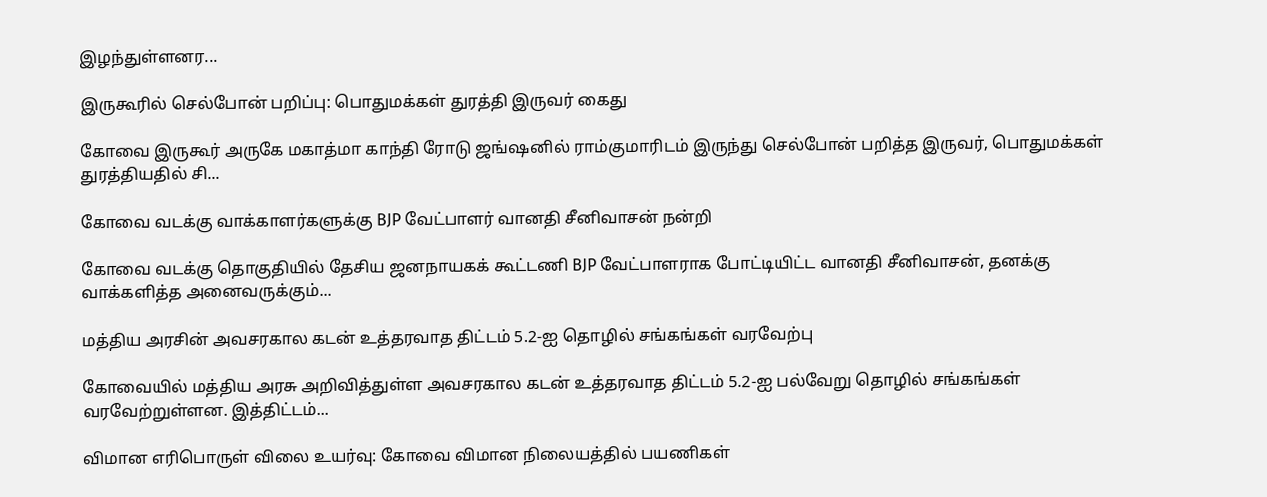இழந்துள்ளனர...

இருகூரில் செல்போன் பறிப்பு: பொதுமக்கள் துரத்தி இருவர் கைது

கோவை இருகூர் அருகே மகாத்மா காந்தி ரோடு ஜங்ஷனில் ராம்குமாரிடம் இருந்து செல்போன் பறித்த இருவர், பொதுமக்கள் துரத்தியதில் சி...

கோவை வடக்கு வாக்காளர்களுக்கு BJP வேட்பாளர் வானதி சீனிவாசன் நன்றி

கோவை வடக்கு தொகுதியில் தேசிய ஜனநாயகக் கூட்டணி BJP வேட்பாளராக போட்டியிட்ட வானதி சீனிவாசன், தனக்கு வாக்களித்த அனைவருக்கும்...

மத்திய அரசின் அவசரகால கடன் உத்தரவாத திட்டம் 5.2-ஐ தொழில் சங்கங்கள் வரவேற்பு

கோவையில் மத்திய அரசு அறிவித்துள்ள அவசரகால கடன் உத்தரவாத திட்டம் 5.2-ஐ பல்வேறு தொழில் சங்கங்கள் வரவேற்றுள்ளன. இத்திட்டம்...

விமான எரிபொருள் விலை உயர்வு: கோவை விமான நிலையத்தில் பயணிகள்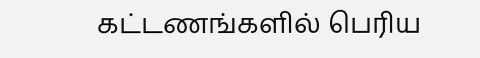கட்டணங்களில் பெரிய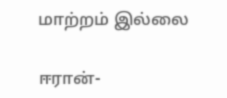மாற்றம் இல்லை

ஈரான்-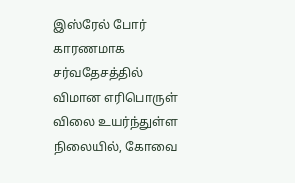இஸ்ரேல் போர் காரணமாக சர்வதேசத்தில் விமான எரிபொருள் விலை உயர்ந்துள்ள நிலையில், கோவை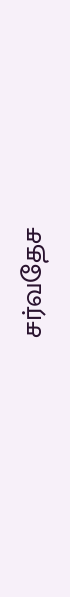சர்வதேச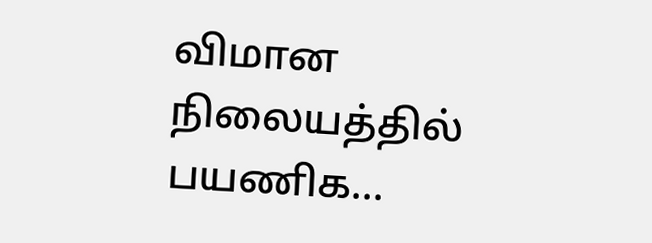விமான நிலையத்தில் பயணிக...